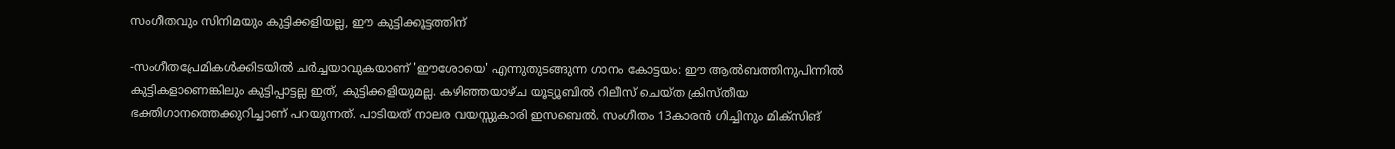സംഗീതവും സിനിമയും കുട്ടിക്കളിയല്ല, ഈ കുട്ടിക്കൂട്ടത്തിന്

-സംഗീതപ്രേമികൾക്കിടയിൽ ചർച്ചയാവുകയാണ് 'ഈശോയെ' എന്നുതുടങ്ങുന്ന ഗാനം കോട്ടയം: ഈ ആൽബത്തിനുപിന്നിൽ കുട്ടികളാണെങ്കിലും കുട്ടിപ്പാട്ടല്ല ഇത്, കുട്ടിക്കളിയുമല്ല. കഴിഞ്ഞയാഴ്ച യൂട്യൂബിൽ റിലീസ് ചെയ്ത ക്രിസ്തീയ ഭക്തിഗാനത്തെക്കുറിച്ചാണ് പറയുന്നത്. പാടിയത് നാലര വയസ്സുകാരി ഇസബെൽ. സംഗീതം 13കാരൻ ഗിച്ചിനും മിക്സിങ്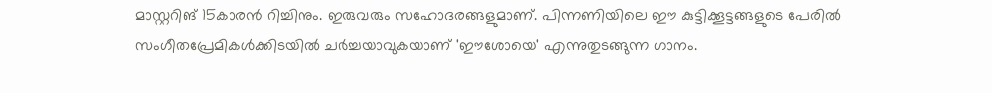മാസ്റ്ററിങ് 15കാരൻ റിച്ചിനും. ഇരുവരും സഹോദരങ്ങളുമാണ്. പിന്നണിയിലെ ഈ കുട്ടിക്കൂട്ടങ്ങളുടെ പേരിൽ സംഗീതപ്രേമികൾക്കിടയിൽ ചർച്ചയാവുകയാണ് 'ഈശോയെ' എന്നുതുടങ്ങുന്ന ഗാനം.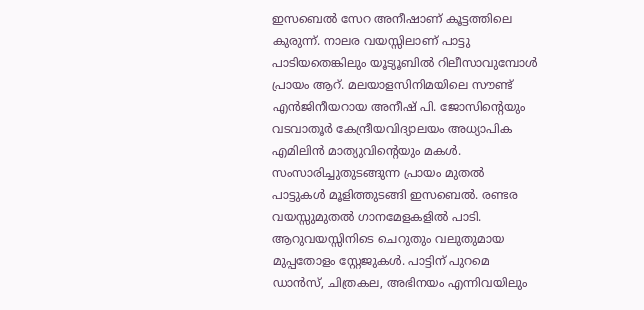ഇസബെൽ സേറ അനീഷാണ് കൂട്ടത്തിലെ കുരുന്ന്. നാലര വയസ്സിലാണ് പാട്ടു പാടിയതെങ്കിലും യൂട്യൂബിൽ റിലീസാവുമ്പോൾ പ്രായം ആറ്. മലയാളസിനിമയിലെ സൗണ്ട് എൻജിനീയറായ അനീഷ് പി. ജോസിന്‍റെയും വടവാതൂർ കേന്ദ്രീയവിദ്യാലയം അധ്യാപിക എമിലിൻ മാത്യുവിന്‍റെയും മകൾ. സംസാരിച്ചുതുടങ്ങുന്ന പ്രായം മുതൽ പാട്ടുകൾ മൂളിത്തുടങ്ങി ഇസബെൽ. രണ്ടര വയസ്സുമുതൽ ഗാനമേളകളിൽ പാടി. ആറുവയസ്സിനിടെ ചെറുതും വലുതുമായ മുപ്പതോളം സ്റ്റേജുകൾ. പാട്ടിന് പുറമെ ഡാൻസ്, ചിത്രകല, അഭിനയം എന്നിവയിലും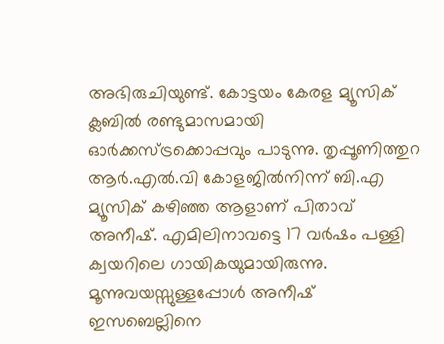അഭിരുചിയുണ്ട്. കോട്ടയം കേരള മ്യൂസിക് ക്ലബിൽ രണ്ടുമാസമായി ഓർക്കസ്ട്രക്കൊപ്പവും പാടുന്നു. തൃപ്പൂണിത്തുറ ആർ.എൽ.വി കോളജിൽനിന്ന് ബി.എ മ്യൂസിക് കഴിഞ്ഞ ആളാണ് പിതാവ് അനീഷ്. എമിലിനാവട്ടെ 17 വർഷം പള്ളി ക്വയറിലെ ഗായികയുമായിരുന്നു. മൂന്നുവയസ്സുള്ളപ്പോൾ അനീഷ് ഇസബെല്ലിനെ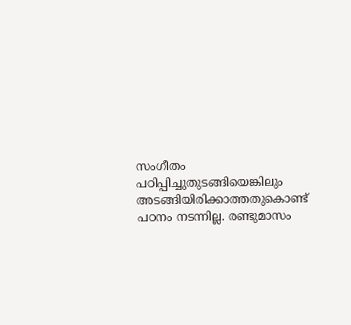സംഗീതം പഠിപ്പിച്ചുതുടങ്ങിയെങ്കിലും അടങ്ങിയിരിക്കാത്തതുകൊണ്ട് പഠനം നടന്നില്ല. രണ്ടുമാസം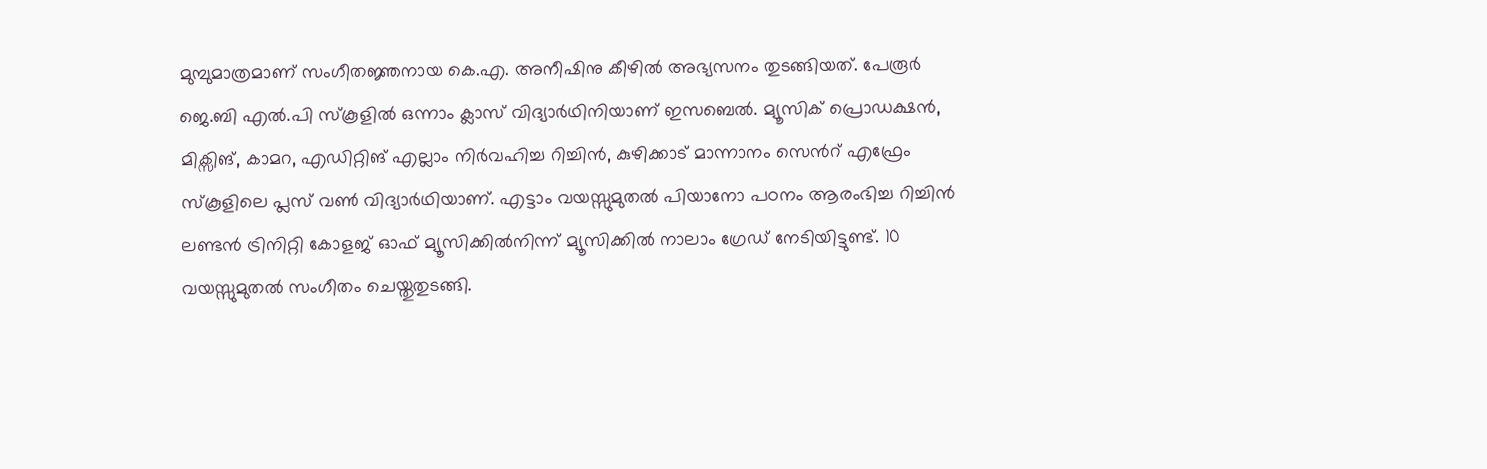മുമ്പുമാത്രമാണ് സംഗീതജ്ഞനായ കെ.എ. അനീഷിനു കീഴിൽ അഭ്യസനം തുടങ്ങിയത്. പേരൂർ ജെ.ബി എൽ.പി സ്കൂളിൽ ഒന്നാം ക്ലാസ് വിദ്യാർഥിനിയാണ് ഇസബെൽ. മ്യൂസിക് പ്രൊഡക്ഷൻ, മിക്സിങ്, കാമറ, എഡിറ്റിങ് എല്ലാം നിർവഹിച്ച റിച്ചിൻ, കുഴിക്കാട് മാന്നാനം സെന്‍റ് എഫ്രേം സ്കൂളിലെ പ്ലസ് വൺ വിദ്യാർഥിയാണ്. എട്ടാം വയസ്സുമുതൽ പിയാനോ പഠനം ആരംഭിച്ച റിച്ചിൻ ലണ്ടൻ ട്രിനിറ്റി കോളജ് ഓഫ് മ്യൂസിക്കിൽനിന്ന് മ്യൂസിക്കിൽ നാലാം ഗ്രേഡ് നേടിയിട്ടുണ്ട്. 10 വയസ്സുമുതൽ സംഗീതം ചെയ്തുതുടങ്ങി.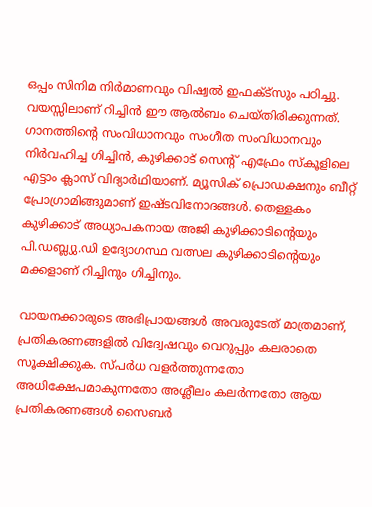ഒപ്പം സിനിമ നിർമാണവും വിഷ്വൽ ഇഫക്ട്സും പഠിച്ചു. വയസ്സിലാണ് റിച്ചിൻ ഈ ആൽബം ചെയ്തിരിക്കുന്നത്. ഗാനത്തിന്‍റെ സംവിധാനവും സംഗീത സംവിധാനവും നിർവഹിച്ച ഗിച്ചിൻ, കുഴിക്കാട് സെന്‍റ് എഫ്രേം സ്കൂളിലെ എട്ടാം ക്ലാസ് വിദ്യാർഥിയാണ്. മ്യൂസിക് പ്രൊഡക്ഷനും ബീറ്റ് പ്രോഗ്രാമിങ്ങുമാണ് ഇഷ്ടവിനോദങ്ങൾ. തെള്ളകം കുഴിക്കാട് അധ്യാപകനായ അജി കുഴിക്കാടിന്‍റെയും പി.ഡബ്ല്യു.ഡി ഉദ്യോഗസ്ഥ വത്സല കുഴിക്കാടിന്‍റെയും മക്കളാണ് റിച്ചിനും ഗിച്ചിനും.

വായനക്കാരുടെ അഭിപ്രായങ്ങള്‍ അവരുടേത് മാത്രമാണ്, പ്രതികരണങ്ങളിൽ വിദ്വേഷവും വെറുപ്പും കലരാതെ സൂക്ഷിക്കുക. സ്പർധ വളർത്തുന്നതോ അധിക്ഷേപമാകുന്നതോ അശ്ലീലം കലർന്നതോ ആയ പ്രതികരണങ്ങൾ സൈബർ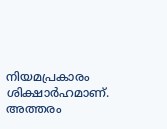നിയമപ്രകാരം ശിക്ഷാർഹമാണ്. അത്തരം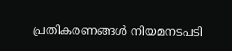പ്രതികരണങ്ങൾ നിയമനടപടി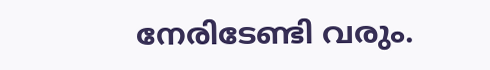നേരിടേണ്ടി വരും.